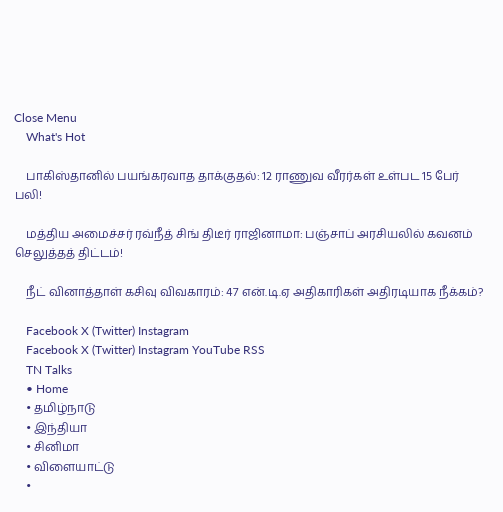Close Menu
    What's Hot

    பாகிஸ்தானில் பயங்கரவாத தாக்குதல்: 12 ராணுவ வீரர்கள் உள்பட 15 பேர் பலி!

    மத்திய அமைச்சர் ரவ்நீத் சிங் திடீர் ராஜினாமா: பஞ்சாப் அரசியலில் கவனம் செலுத்தத் திட்டம்!

    நீட் வினாத்தாள் கசிவு விவகாரம்: 47 என்.டி.ஏ அதிகாரிகள் அதிரடியாக நீக்கம்?

    Facebook X (Twitter) Instagram
    Facebook X (Twitter) Instagram YouTube RSS
    TN Talks
    • Home
    • தமிழ்நாடு
    • இந்தியா
    • சினிமா
    • விளையாட்டு
    •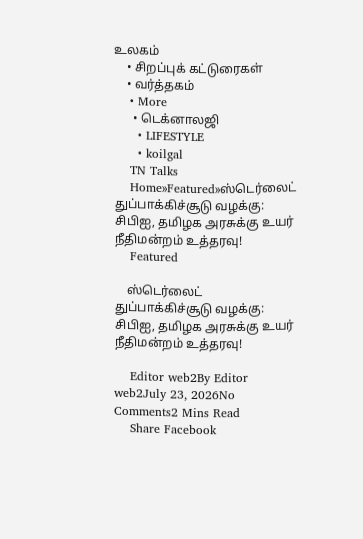உலகம்
    • சிறப்புக் கட்டுரைகள்
    • வர்த்தகம்
    • More
      • டெக்னாலஜி
      • LIFESTYLE
      • koilgal
    TN Talks
    Home»Featured»ஸ்டெர்லைட் துப்பாக்கிச்சூடு வழக்கு: சிபிஐ, தமிழக அரசுக்கு உயர் நீதிமன்றம் உத்தரவு!
    Featured

    ஸ்டெர்லைட் துப்பாக்கிச்சூடு வழக்கு: சிபிஐ, தமிழக அரசுக்கு உயர் நீதிமன்றம் உத்தரவு!

    Editor web2By Editor web2July 23, 2026No Comments2 Mins Read
    Share Facebook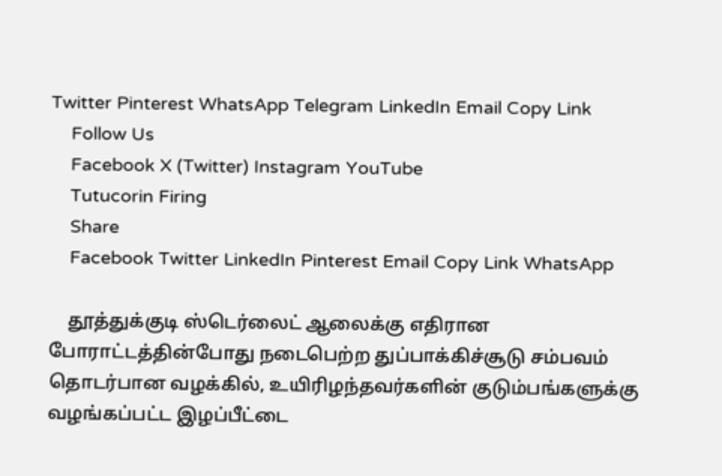Twitter Pinterest WhatsApp Telegram LinkedIn Email Copy Link
    Follow Us
    Facebook X (Twitter) Instagram YouTube
    Tutucorin Firing
    Share
    Facebook Twitter LinkedIn Pinterest Email Copy Link WhatsApp

    தூத்துக்குடி ஸ்டெர்லைட் ஆலைக்கு எதிரான போராட்டத்தின்போது நடைபெற்ற துப்பாக்கிச்சூடு சம்பவம் தொடர்பான வழக்கில், உயிரிழந்தவர்களின் குடும்பங்களுக்கு வழங்கப்பட்ட இழப்பீட்டை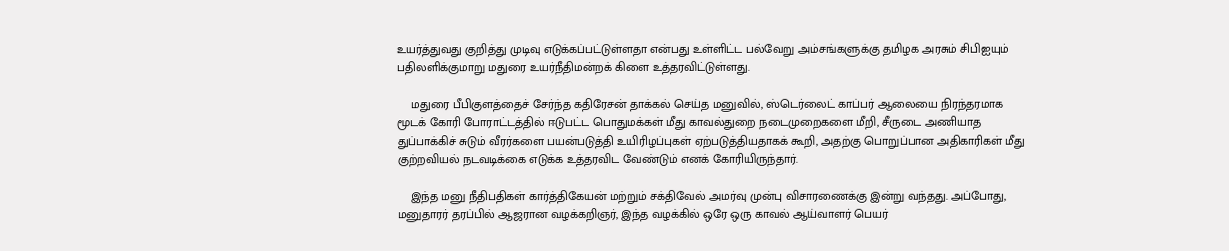உயர்த்துவது குறித்து முடிவு எடுக்கப்பட்டுள்ளதா என்பது உள்ளிட்ட பல்வேறு அம்சங்களுக்கு தமிழக அரசும் சிபிஐயும் பதிலளிக்குமாறு மதுரை உயர்நீதிமன்றக் கிளை உத்தரவிட்டுள்ளது.

    மதுரை பீபிகுளத்தைச் சேர்ந்த கதிரேசன் தாக்கல் செய்த மனுவில், ஸ்டெர்லைட் காப்பர் ஆலையை நிரந்தரமாக மூடக் கோரி போராட்டத்தில் ஈடுபட்ட பொதுமக்கள் மீது காவல்துறை நடைமுறைகளை மீறி, சீருடை அணியாத துப்பாக்கிச் சுடும் வீரர்களை பயன்படுத்தி உயிரிழப்புகள் ஏற்படுத்தியதாகக் கூறி, அதற்கு பொறுப்பான அதிகாரிகள் மீது குற்றவியல் நடவடிக்கை எடுக்க உத்தரவிட வேண்டும் எனக் கோரியிருந்தார்.

    இந்த மனு நீதிபதிகள் கார்த்திகேயன் மற்றும் சக்திவேல் அமர்வு முன்பு விசாரணைக்கு இன்று வந்தது. அப்போது, மனுதாரர் தரப்பில் ஆஜரான வழக்கறிஞர், இந்த வழக்கில் ஒரே ஒரு காவல் ஆய்வாளர் பெயர்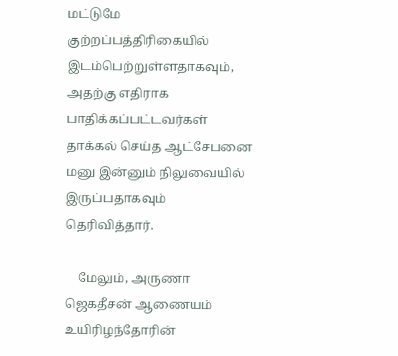மட்டுமே குற்றப்பத்திரிகையில் இடம்பெற்றுள்ளதாகவும், அதற்கு எதிராக பாதிக்கப்பட்டவர்கள் தாக்கல் செய்த ஆட்சேபனை மனு இன்னும் நிலுவையில் இருப்பதாகவும் தெரிவித்தார்.

    மேலும், அருணா ஜெகதீசன் ஆணையம் உயிரிழந்தோரின்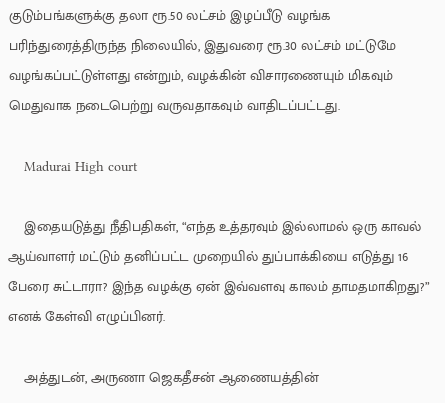குடும்பங்களுக்கு தலா ரூ.50 லட்சம் இழப்பீடு வழங்க பரிந்துரைத்திருந்த நிலையில், இதுவரை ரூ.30 லட்சம் மட்டுமே வழங்கப்பட்டுள்ளது என்றும், வழக்கின் விசாரணையும் மிகவும் மெதுவாக நடைபெற்று வருவதாகவும் வாதிடப்பட்டது.

    Madurai High court

    இதையடுத்து நீதிபதிகள், “எந்த உத்தரவும் இல்லாமல் ஒரு காவல் ஆய்வாளர் மட்டும் தனிப்பட்ட முறையில் துப்பாக்கியை எடுத்து 16 பேரை சுட்டாரா? இந்த வழக்கு ஏன் இவ்வளவு காலம் தாமதமாகிறது?” எனக் கேள்வி எழுப்பினர்.

    அத்துடன், அருணா ஜெகதீசன் ஆணையத்தின்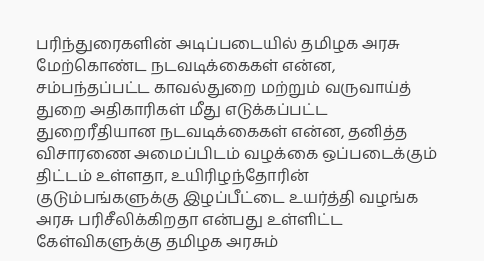பரிந்துரைகளின் அடிப்படையில் தமிழக அரசு மேற்கொண்ட நடவடிக்கைகள் என்ன, சம்பந்தப்பட்ட காவல்துறை மற்றும் வருவாய்த் துறை அதிகாரிகள் மீது எடுக்கப்பட்ட துறைரீதியான நடவடிக்கைகள் என்ன, தனித்த விசாரணை அமைப்பிடம் வழக்கை ஒப்படைக்கும் திட்டம் உள்ளதா, உயிரிழந்தோரின் குடும்பங்களுக்கு இழப்பீட்டை உயர்த்தி வழங்க அரசு பரிசீலிக்கிறதா என்பது உள்ளிட்ட கேள்விகளுக்கு தமிழக அரசும்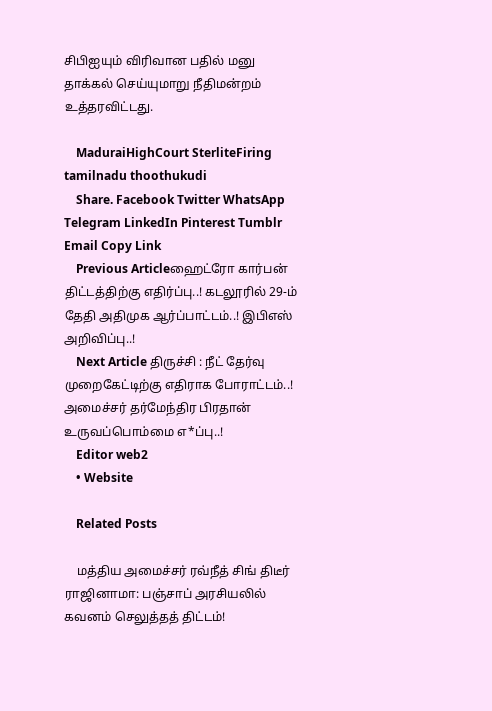சிபிஐயும் விரிவான பதில் மனு தாக்கல் செய்யுமாறு நீதிமன்றம் உத்தரவிட்டது.

    MaduraiHighCourt SterliteFiring tamilnadu thoothukudi
    Share. Facebook Twitter WhatsApp Telegram LinkedIn Pinterest Tumblr Email Copy Link
    Previous Articleஹைட்ரோ கார்பன் திட்டத்திற்கு எதிர்ப்பு..! கடலூரில் 29-ம் தேதி அதிமுக ஆர்ப்பாட்டம்..! இபிஎஸ் அறிவிப்பு..!
    Next Article திருச்சி : நீட் தேர்வு முறைகேட்டிற்கு எதிராக போராட்டம்..! அமைச்சர் தர்மேந்திர பிரதான் உருவப்பொம்மை எ*ப்பு..!
    Editor web2
    • Website

    Related Posts

    மத்திய அமைச்சர் ரவ்நீத் சிங் திடீர் ராஜினாமா: பஞ்சாப் அரசியலில் கவனம் செலுத்தத் திட்டம்!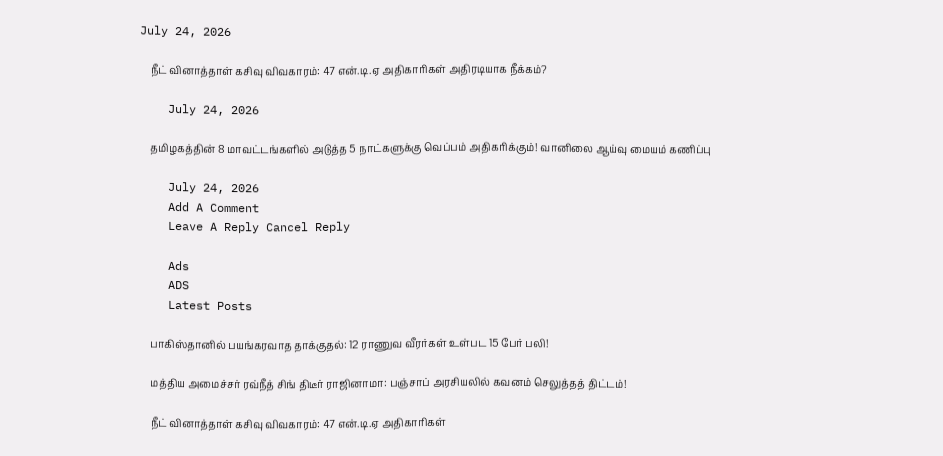July 24, 2026

    நீட் வினாத்தாள் கசிவு விவகாரம்: 47 என்.டி.ஏ அதிகாரிகள் அதிரடியாக நீக்கம்?

    July 24, 2026

    தமிழகத்தின் 8 மாவட்டங்களில் அடுத்த 5 நாட்களுக்கு வெப்பம் அதிகரிக்கும்! வானிலை ஆய்வு மையம் கணிப்பு

    July 24, 2026
    Add A Comment
    Leave A Reply Cancel Reply

    Ads
    ADS
    Latest Posts

    பாகிஸ்தானில் பயங்கரவாத தாக்குதல்: 12 ராணுவ வீரர்கள் உள்பட 15 பேர் பலி!

    மத்திய அமைச்சர் ரவ்நீத் சிங் திடீர் ராஜினாமா: பஞ்சாப் அரசியலில் கவனம் செலுத்தத் திட்டம்!

    நீட் வினாத்தாள் கசிவு விவகாரம்: 47 என்.டி.ஏ அதிகாரிகள்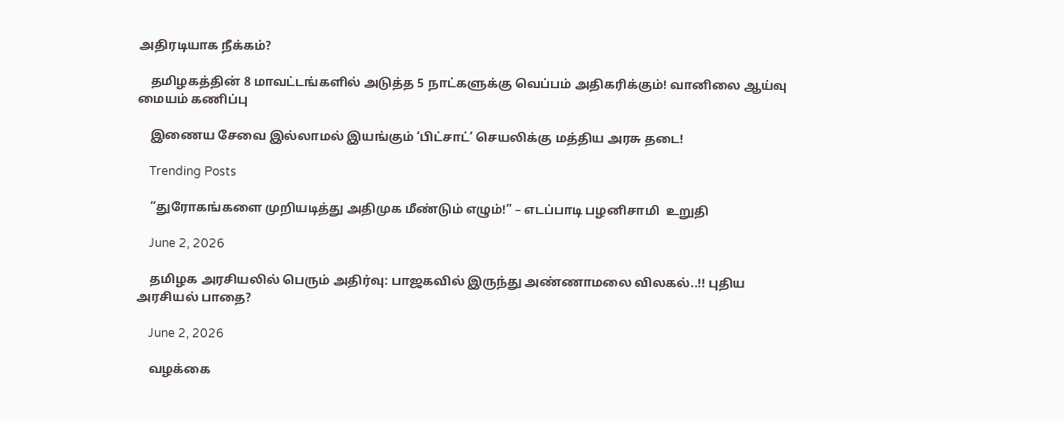அதிரடியாக நீக்கம்?

    தமிழகத்தின் 8 மாவட்டங்களில் அடுத்த 5 நாட்களுக்கு வெப்பம் அதிகரிக்கும்! வானிலை ஆய்வு மையம் கணிப்பு

    இணைய சேவை இல்லாமல் இயங்கும் ‘பிட்சாட்’ செயலிக்கு மத்திய அரசு தடை!

    Trending Posts

    “துரோகங்களை முறியடித்து அதிமுக மீண்டும் எழும்!” – எடப்பாடி பழனிசாமி  உறுதி

    June 2, 2026

    தமிழக அரசியலில் பெரும் அதிர்வு: பாஜகவில் இருந்து அண்ணாமலை விலகல்..!! புதிய அரசியல் பாதை?

    June 2, 2026

    வழக்கை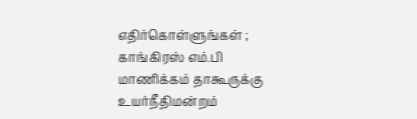எதிர்கொள்ளுங்கள் ; காங்கிரஸ் எம்.பி மாணிக்கம் தாகூருக்கு உயர்நீதிமன்றம்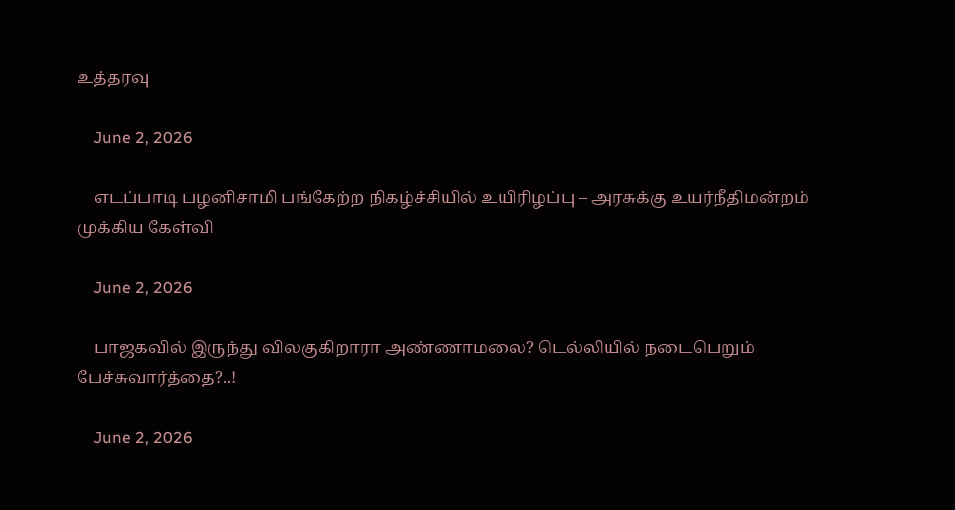உத்தரவு

    June 2, 2026

    எடப்பாடி பழனிசாமி பங்கேற்ற நிகழ்ச்சியில் உயிரிழப்பு – அரசுக்கு உயர்நீதிமன்றம் முக்கிய கேள்வி

    June 2, 2026

    பாஜகவில் இருந்து விலகுகிறாரா அண்ணாமலை? டெல்லியில் நடைபெறும் பேச்சுவார்த்தை?..!

    June 2, 2026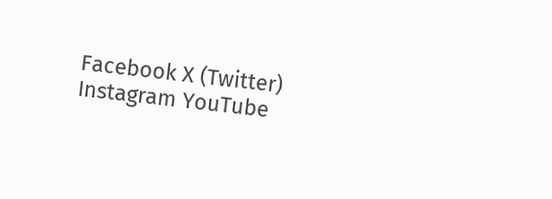Facebook X (Twitter) Instagram YouTube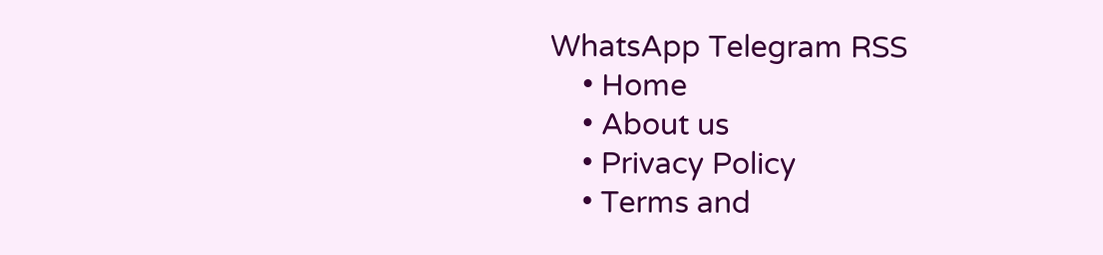WhatsApp Telegram RSS
    • Home
    • About us
    • Privacy Policy
    • Terms and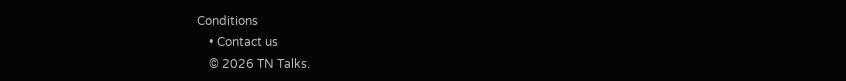Conditions
    • Contact us
    © 2026 TN Talks.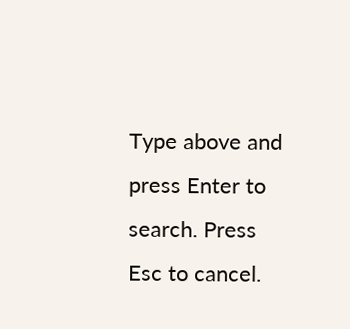Type above and press Enter to search. Press Esc to cancel.